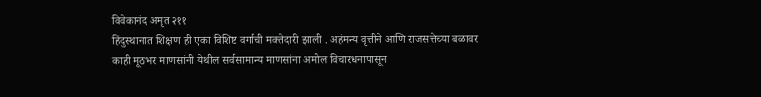विवेकानंद अमृत २११
हिंदुस्थानात शिक्षण ही एका विशिष्ट वर्गाची मक्तेदारी झाली . अहंमन्य वृत्तीने आणि राजसत्तेच्या बळावर काही मूठभर माणसांनी येथील सर्वसामान्य माणसांना अमोल विचारधनापासून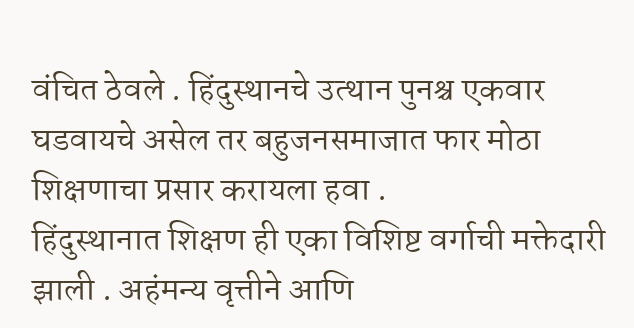वंचित ठेवले . हिंदुस्थानचे उत्थान पुनश्च एकवार घडवायचे असेल तर बहुजनसमाजात फार मोठा शिक्षणाचा प्रसार करायला हवा .
हिंदुस्थानात शिक्षण ही एका विशिष्ट वर्गाची मक्तेदारी झाली . अहंमन्य वृत्तीने आणि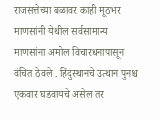राजसत्तेच्या बळावर काही मूठभर माणसांनी येथील सर्वसामान्य माणसांना अमोल विचारधनापासून वंचित ठेवले . हिंदुस्थानचे उत्थान पुनश्च एकवार घडवायचे असेल तर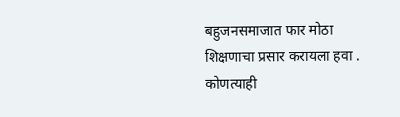बहुजनसमाजात फार मोठा शिक्षणाचा प्रसार करायला हवा .
कोणत्याही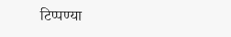टिप्पण्या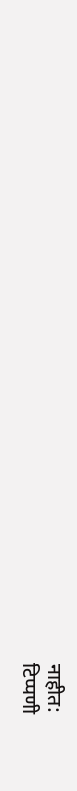नाहीत:
टिप्पणी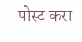पोस्ट करा